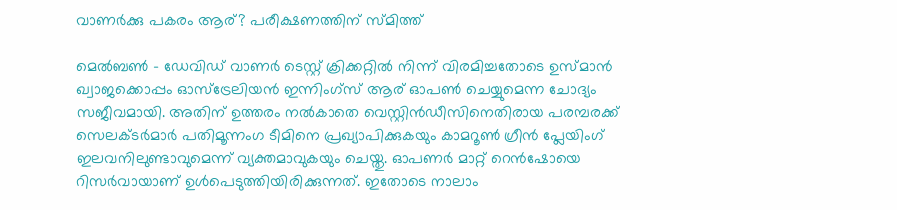വാണര്‍ക്കു പകരം ആര്? പരീക്ഷണത്തിന് സ്മിത്ത്

മെല്‍ബണ്‍ - ഡേവിഡ് വാണര്‍ ടെസ്റ്റ് ക്രിക്കറ്റില്‍ നിന്ന് വിരമിച്ചതോടെ ഉസ്മാന്‍ ഖ്വാജക്കൊപ്പം ഓസ്‌ട്രേലിയന്‍ ഇന്നിംഗ്‌സ് ആര് ഓപണ്‍ ചെയ്യുമെന്ന ചോദ്യം സജീവമായി. അതിന് ഉത്തരം നല്‍കാതെ വെസ്റ്റിന്‍ഡീസിനെതിരായ പരമ്പരക്ക് സെലക്ടര്‍മാര്‍ പതിമൂന്നംഗ ടീമിനെ പ്രഖ്യാപിക്കുകയും കാമറൂണ്‍ ഗ്രീന്‍ പ്ലേയിംഗ് ഇലവനിലുണ്ടാവുമെന്ന് വ്യക്തമാവുകയും ചെയ്തു. ഓപണര്‍ മാറ്റ് റെന്‍ഷോയെ റിസര്‍വായാണ് ഉള്‍പെടുത്തിയിരിക്കുന്നത്. ഇതോടെ നാലാം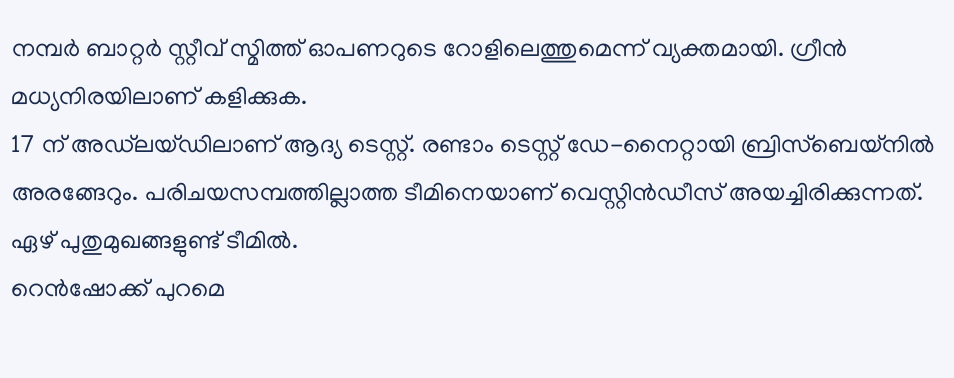നമ്പര്‍ ബാറ്റര്‍ സ്റ്റീവ് സ്മിത്ത് ഓപണറുടെ റോളിലെത്തുമെന്ന് വ്യക്തമായി. ഗ്രീന്‍ മധ്യനിരയിലാണ് കളിക്കുക.
17 ന് അഡ്‌ലയ്ഡിലാണ് ആദ്യ ടെസ്റ്റ്. രണ്ടാം ടെസ്റ്റ് ഡേ-നൈറ്റായി ബ്രിസ്‌ബെയ്‌നില്‍ അരങ്ങേറും. പരിചയസമ്പത്തില്ലാത്ത ടീമിനെയാണ് വെസ്റ്റിന്‍ഡീസ് അയച്ചിരിക്കുന്നത്. ഏഴ് പുതുമുഖങ്ങളുണ്ട് ടീമില്‍.
റെന്‍ഷോക്ക് പുറമെ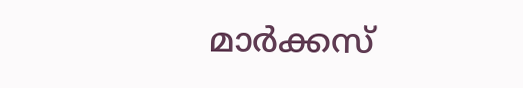മാര്‍ക്കസ്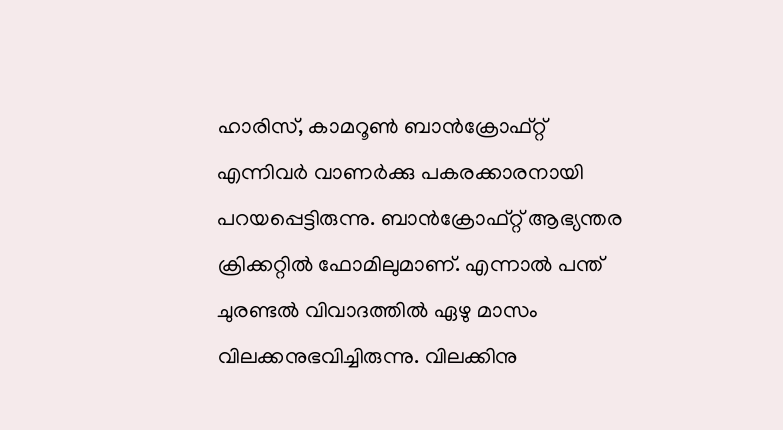ഹാരിസ്, കാമറൂണ്‍ ബാന്‍ക്രോഫ്റ്റ് എന്നിവര്‍ വാണര്‍ക്കു പകരക്കാരനായി പറയപ്പെട്ടിരുന്നു. ബാന്‍ക്രോഫ്റ്റ് ആഭ്യന്തര ക്രിക്കറ്റില്‍ ഫോമിലുമാണ്. എന്നാല്‍ പന്ത് ചുരണ്ടല്‍ വിവാദത്തില്‍ ഏഴു മാസം വിലക്കനുഭവിച്ചിരുന്നു. വിലക്കിനു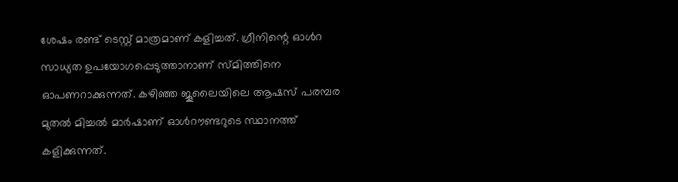ശേഷം രണ്ട് ടെസ്റ്റ് മാത്രമാണ് കളിച്ചത്. ഗ്രീനിന്റെ ഓള്‍റ    സാധ്യത ഉപയോഗപ്പെടുത്താനാണ് സ്മിത്തിനെ ഓപണറാക്കുന്നത്. കഴിഞ്ഞ ജൂലൈയിലെ ആഷസ് പരമ്പര മുതല്‍ മിച്ചല്‍ മാര്‍ഷാണ് ഓള്‍റൗണ്ടറുടെ സ്ഥാനത്ത് കളിക്കുന്നത്.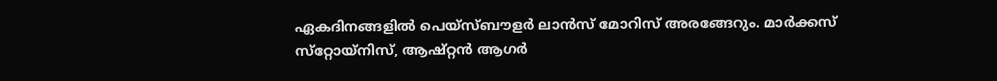ഏകദിനങ്ങളില്‍ പെയ്‌സ്ബൗളര്‍ ലാന്‍സ് മോറിസ് അരങ്ങേറും. മാര്‍ക്കസ് സ്‌റ്റോയ്‌നിസ്, ആഷ്റ്റന്‍ ആഗര്‍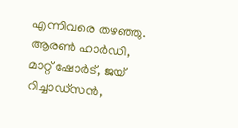എന്നിവരെ തഴഞ്ഞു. ആരണ്‍ ഹാര്‍ഡി, മാറ്റ് ഷോര്‍ട്, ജയ് റിച്ചാഡ്‌സന്‍,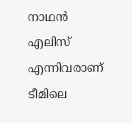നാഥന്‍ എലിസ് എന്നിവരാണ് ടീമിലെ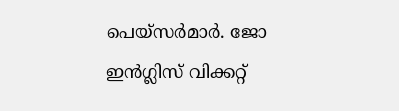പെയ്‌സര്‍മാര്‍. ജോ ഇന്‍ഗ്ലിസ് വിക്കറ്റ്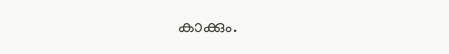കാക്കും.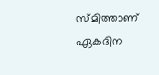സ്മിത്താണ് ഏകദിന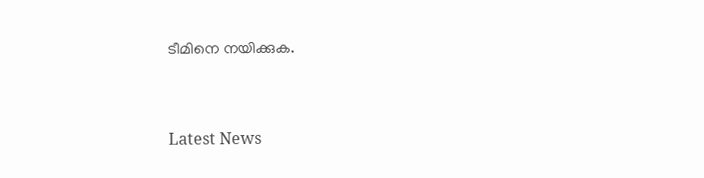ടീമിനെ നയിക്കുക.


Latest News